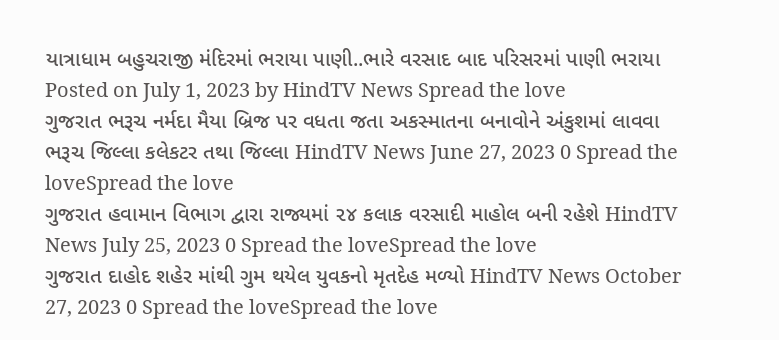યાત્રાધામ બહુચરાજી મંદિરમાં ભરાયા પાણી..ભારે વરસાદ બાદ પરિસરમાં પાણી ભરાયા Posted on July 1, 2023 by HindTV News Spread the love
ગુજરાત ભરૂચ નર્મદા મૈયા બ્રિજ પર વધતા જતા અકસ્માતના બનાવોને અંકુશમાં લાવવા ભરૂચ જિલ્લા કલેકટર તથા જિલ્લા HindTV News June 27, 2023 0 Spread the loveSpread the love
ગુજરાત હવામાન વિભાગ દ્વારા રાજ્યમાં ૨૪ કલાક વરસાદી માહોલ બની રહેશે HindTV News July 25, 2023 0 Spread the loveSpread the love
ગુજરાત દાહોદ શહેર માંથી ગુમ થયેલ યુવકનો મૃતદેહ મળ્યો HindTV News October 27, 2023 0 Spread the loveSpread the love